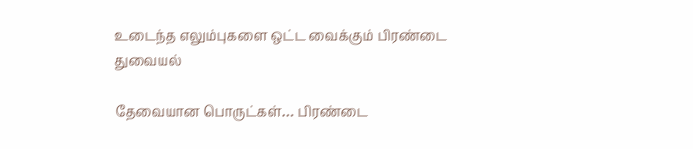உடைந்த எலும்புகளை ஒட்ட வைக்கும் பிரண்டை துவையல்

தேவையான பொருட்கள்… பிரண்டை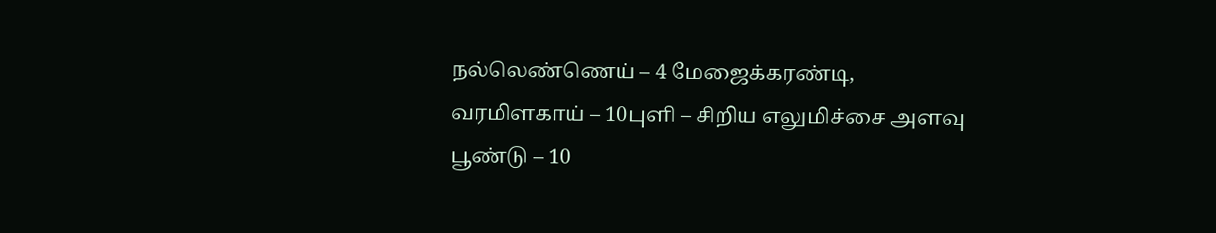நல்லெண்ணெய் – 4 மேஜைக்கரண்டி, வரமிளகாய் – 10புளி – சிறிய எலுமிச்சை அளவு பூண்டு – 10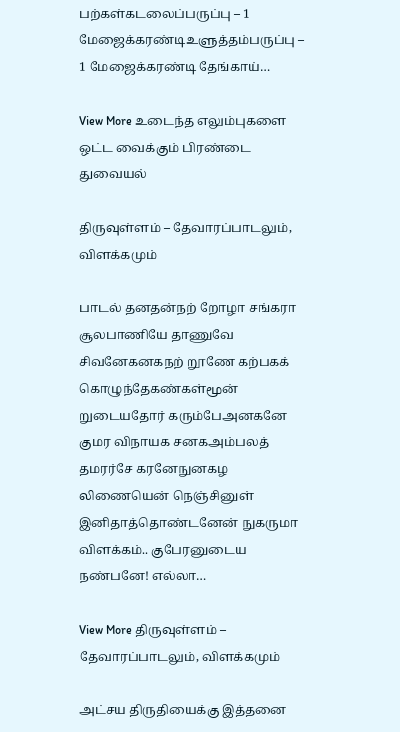பற்கள்கடலைப்பருப்பு – 1 மேஜைக்கரண்டிஉளுத்தம்பருப்பு – 1 மேஜைக்கரண்டி தேங்காய்…

View More உடைந்த எலும்புகளை ஒட்ட வைக்கும் பிரண்டை துவையல்

திருவுள்ளம் – தேவாரப்பாடலும், விளக்கமும்

பாடல் தனதன்நற் றோழா சங்கரா சூலபாணியே தாணுவே சிவனேகனகநற் றூணே கற்பகக் கொழுந்தேகண்கள்மூன் றுடையதோர் கரும்பேஅனகனே குமர விநாயக சனகஅம்பலத் தமரர்சே கரனேநுனகழ லிணையென் நெஞ்சினுள் இனிதாத்தொண்டனேன் நுகருமா விளக்கம்.. குபேரனுடைய நண்பனே! எல்லா…

View More திருவுள்ளம் – தேவாரப்பாடலும், விளக்கமும்

அட்சய திருதியைக்கு இத்தனை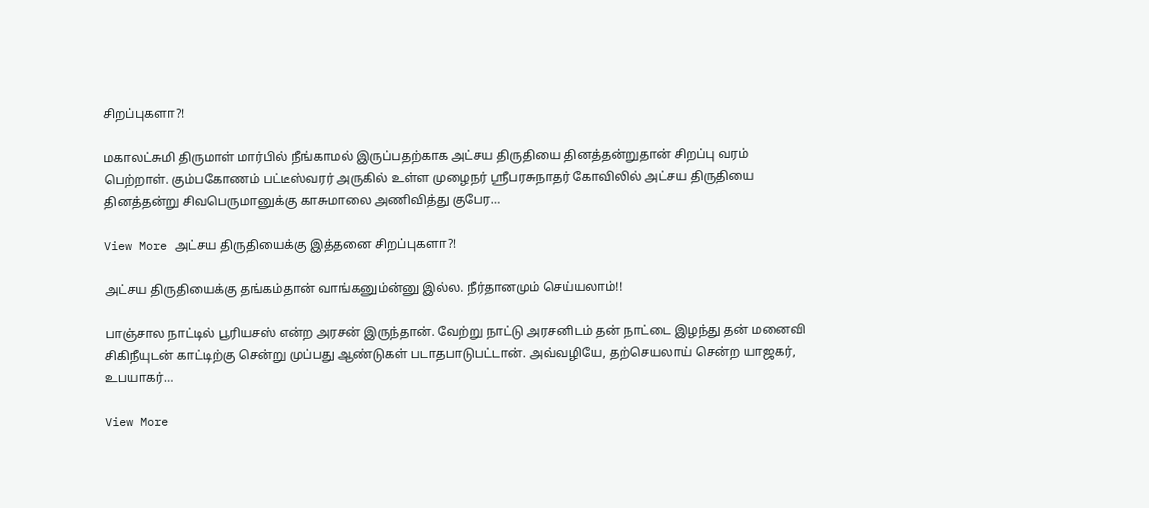சிறப்புகளா?!

மகாலட்சுமி திருமாள் மார்பில் நீங்காமல் இருப்பதற்காக அட்சய திருதியை தினத்தன்றுதான் சிறப்பு வரம் பெற்றாள். கும்பகோணம் பட்டீஸ்வரர் அருகில் உள்ள முழைநர் ஸ்ரீபரசுநாதர் கோவிலில் அட்சய திருதியை தினத்தன்று சிவபெருமானுக்கு காசுமாலை அணிவித்து குபேர…

View More அட்சய திருதியைக்கு இத்தனை சிறப்புகளா?!

அட்சய திருதியைக்கு தங்கம்தான் வாங்கனும்ன்னு இல்ல. நீர்தானமும் செய்யலாம்!!

பாஞ்சால நாட்டில் பூரியசஸ் என்ற அரசன் இருந்தான். வேற்று நாட்டு அரசனிடம் தன் நாட்டை இழந்து தன் மனைவி சிகிநீயுடன் காட்டிற்கு சென்று முப்பது ஆண்டுகள் படாதபாடுபட்டான். அவ்வழியே, தற்செயலாய் சென்ற யாஜகர், உபயாகர்…

View More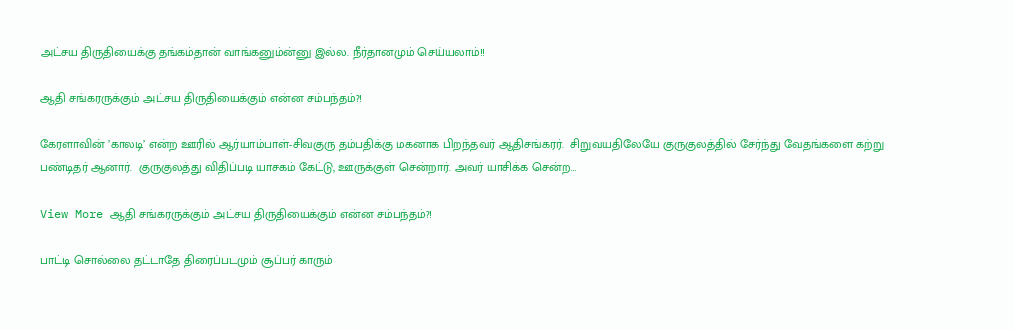அட்சய திருதியைக்கு தங்கம்தான் வாங்கனும்ன்னு இல்ல. நீர்தானமும் செய்யலாம்!!

ஆதி சங்கரருக்கும் அட்சய திருதியைக்கும் என்ன சம்பந்தம்?!

கேரளாவின் ’காலடி’ என்ற ஊரில் ஆர்யாம்பாள்-சிவகுரு தம்பதிக்கு மகனாக பிறந்தவர் ஆதிசங்கரர்.  சிறுவயதிலேயே குருகுலத்தில் சேர்ந்து வேதங்களை கற்று பண்டிதர் ஆனார்.  குருகுலத்து விதிப்படி யாசகம் கேட்டு, ஊருக்குள் சென்றார். அவர் யாசிக்க சென்ற…

View More ஆதி சங்கரருக்கும் அட்சய திருதியைக்கும் என்ன சம்பந்தம்?!

பாட்டி சொல்லை தட்டாதே திரைப்படமும் சூப்பர் காரும்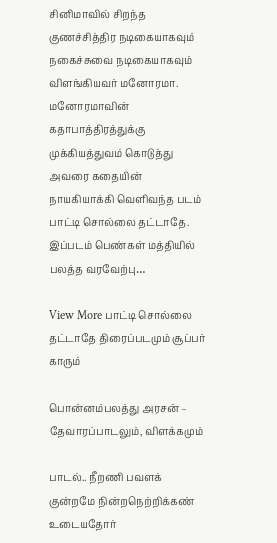சினிமாவில் சிறந்த குணச்சித்திர நடிகையாகவும் நகைச்சுவை நடிகையாகவும் விளங்கியவர் மனோரமா. மனோரமாவின் கதாபாத்திரத்துக்கு முக்கியத்துவம் கொடுத்து அவரை கதையின் நாயகியாக்கி வெளிவந்த படம் பாட்டி சொல்லை தட்டாதே. இப்படம் பெண்கள் மத்தியில் பலத்த வரவேற்பு…

View More பாட்டி சொல்லை தட்டாதே திரைப்படமும் சூப்பர் காரும்

பொன்னம்பலத்து அரசன் – தேவாரப்பாடலும், விளக்கமும்

பாடல்.. நீறணி பவளக் குன்றமே நின்றநெற்றிக்கண் உடையதோர்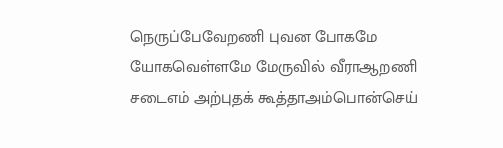நெருப்பேவேறணி புவன போகமே யோகவெள்ளமே மேருவில் வீராஆறணி சடைஎம் அற்புதக் கூத்தாஅம்பொன்செய்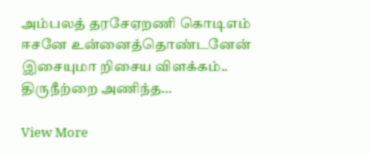அம்பலத் தரசேஏறணி கொடிஎம் ஈசனே உன்னைத்தொண்டனேன் இசையுமா றிசைய விளக்கம்.. திருநீற்றை அணிந்த…

View More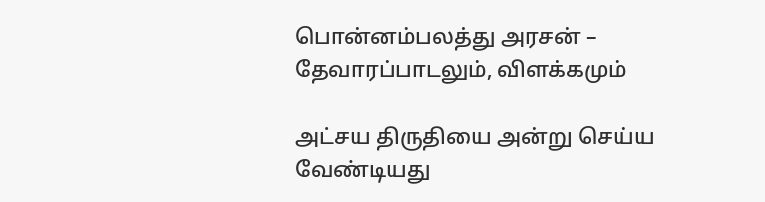பொன்னம்பலத்து அரசன் – தேவாரப்பாடலும், விளக்கமும்

அட்சய திருதியை அன்று செய்ய வேண்டியது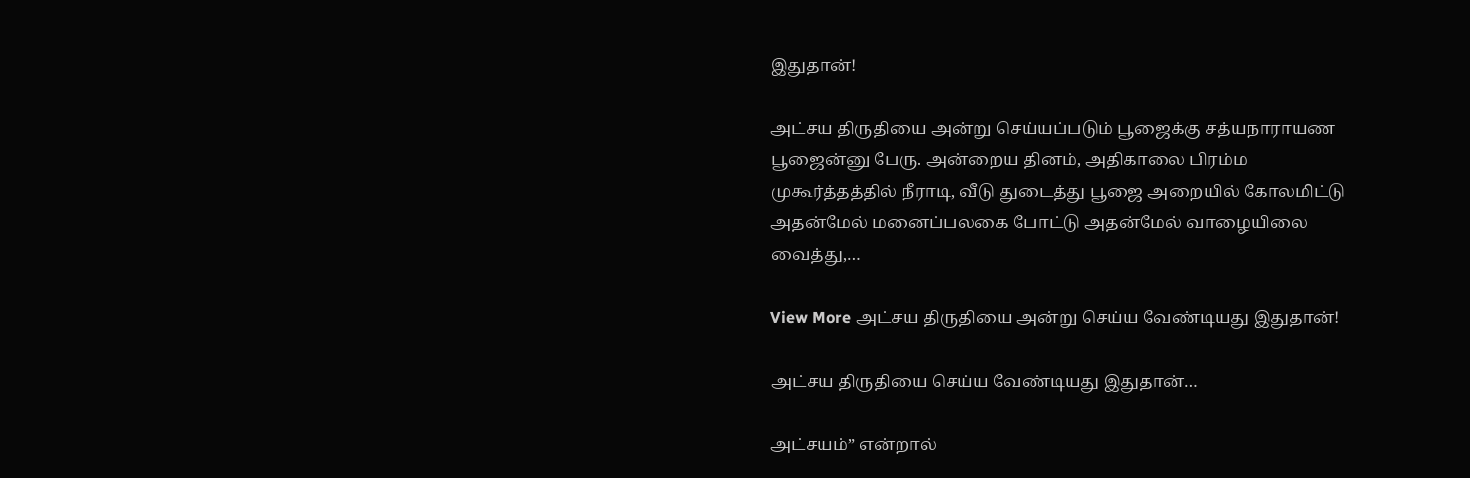இதுதான்!

அட்சய திருதியை அன்று செய்யப்படும் பூஜைக்கு சத்யநாராயண பூஜைன்னு பேரு. அன்றைய தினம், அதிகாலை பிரம்ம முகூர்த்தத்தில் நீராடி, வீடு துடைத்து பூஜை அறையில் கோலமிட்டு அதன்மேல் மனைப்பலகை போட்டு அதன்மேல் வாழையிலை வைத்து,…

View More அட்சய திருதியை அன்று செய்ய வேண்டியது இதுதான்!

அட்சய திருதியை செய்ய வேண்டியது இதுதான்…

அட்சயம்” என்றால்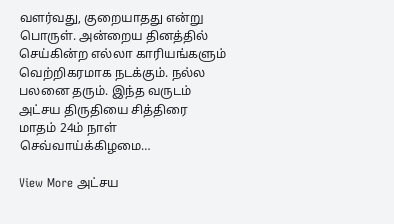வளர்வது, குறையாதது என்று பொருள். அன்றைய தினத்தில் செய்கின்ற எல்லா காரியங்களும் வெற்றிகரமாக நடக்கும். நல்ல பலனை தரும். இந்த வருடம் அட்சய திருதியை சித்திரை மாதம் 24ம் நாள் செவ்வாய்க்கிழமை…

View More அட்சய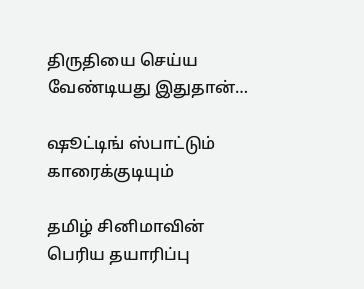திருதியை செய்ய வேண்டியது இதுதான்…

ஷூட்டிங் ஸ்பாட்டும் காரைக்குடியும்

தமிழ் சினிமாவின் பெரிய தயாரிப்பு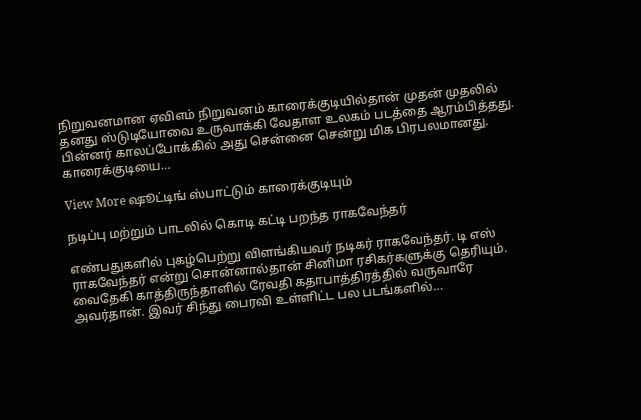நிறுவனமான ஏவிஎம் நிறுவனம் காரைக்குடியில்தான் முதன் முதலில் தனது ஸ்டுடியோவை உருவாக்கி வேதாள உலகம் படத்தை ஆரம்பித்தது. பின்னர் காலப்போக்கில் அது சென்னை சென்று மிக பிரபலமானது. காரைக்குடியை…

View More ஷூட்டிங் ஸ்பாட்டும் காரைக்குடியும்

நடிப்பு மற்றும் பாடலில் கொடி கட்டி பறந்த ராகவேந்தர்

எண்பதுகளில் புகழ்பெற்று விளங்கியவர் நடிகர் ராகவேந்தர். டி எஸ் ராகவேந்தர் என்று சொன்னால்தான் சினிமா ரசிகர்களுக்கு தெரியும். வைதேகி காத்திருந்தாளில் ரேவதி கதாபாத்திரத்தில் வருவாரே அவர்தான். இவர் சிந்து பைரவி உள்ளிட்ட பல படங்களில்…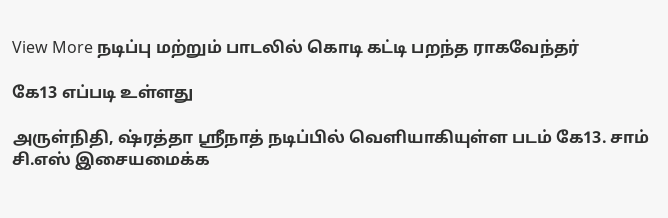View More நடிப்பு மற்றும் பாடலில் கொடி கட்டி பறந்த ராகவேந்தர்

கே13 எப்படி உள்ளது

அருள்நிதி, ஷ்ரத்தா ஸ்ரீநாத் நடிப்பில் வெளியாகியுள்ள படம் கே13. சாம் சி.எஸ் இசையமைக்க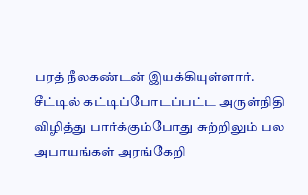பரத் நீலகண்டன் இயக்கியுள்ளார். சீட்டில் கட்டிப்போடப்பட்ட அருள்நிதி விழித்து பார்க்கும்போது சுற்றிலும் பல அபாயங்கள் அரங்கேறி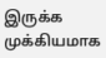இருக்க முக்கியமாக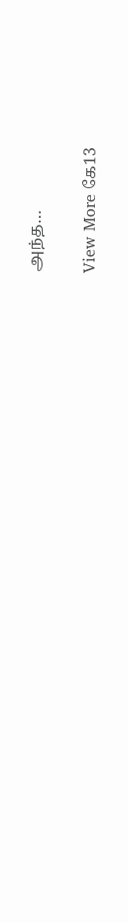அந்த…

View More கே13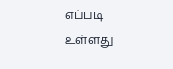எப்படி உள்ளது